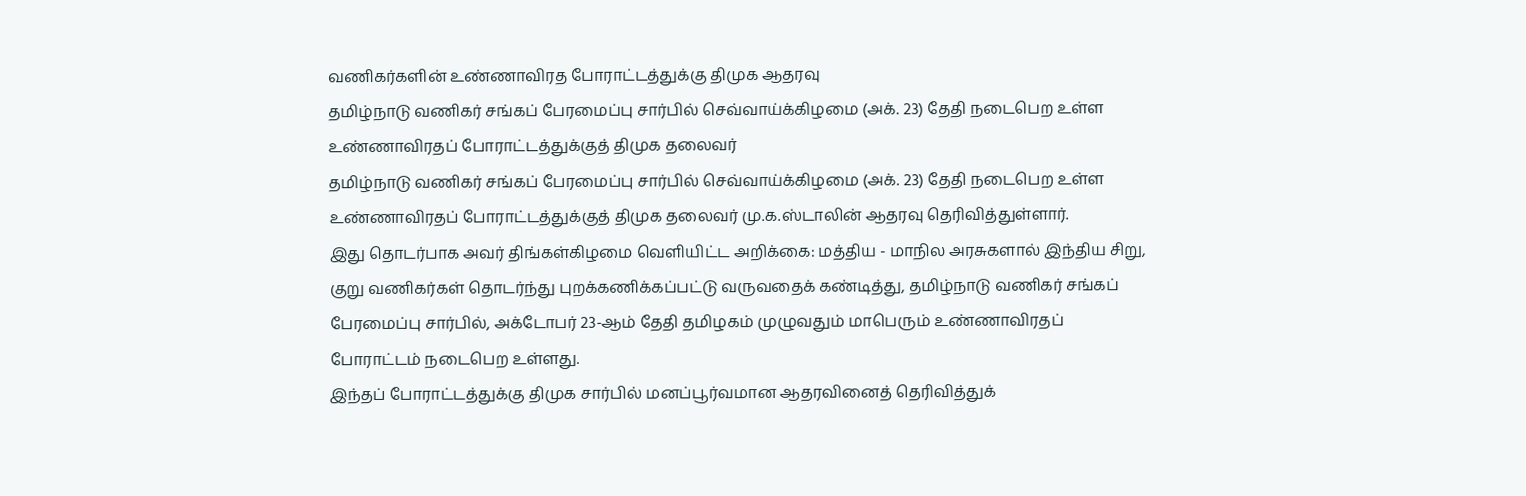வணிகர்களின் உண்ணாவிரத போராட்டத்துக்கு திமுக ஆதரவு
தமிழ்நாடு வணிகர் சங்கப் பேரமைப்பு சார்பில் செவ்வாய்க்கிழமை (அக். 23) தேதி நடைபெற உள்ள உண்ணாவிரதப் போராட்டத்துக்குத் திமுக தலைவர்
தமிழ்நாடு வணிகர் சங்கப் பேரமைப்பு சார்பில் செவ்வாய்க்கிழமை (அக். 23) தேதி நடைபெற உள்ள உண்ணாவிரதப் போராட்டத்துக்குத் திமுக தலைவர் மு.க.ஸ்டாலின் ஆதரவு தெரிவித்துள்ளார்.
இது தொடர்பாக அவர் திங்கள்கிழமை வெளியிட்ட அறிக்கை: மத்திய - மாநில அரசுகளால் இந்திய சிறு, குறு வணிகர்கள் தொடர்ந்து புறக்கணிக்கப்பட்டு வருவதைக் கண்டித்து, தமிழ்நாடு வணிகர் சங்கப் பேரமைப்பு சார்பில், அக்டோபர் 23-ஆம் தேதி தமிழகம் முழுவதும் மாபெரும் உண்ணாவிரதப் போராட்டம் நடைபெற உள்ளது.
இந்தப் போராட்டத்துக்கு திமுக சார்பில் மனப்பூர்வமான ஆதரவினைத் தெரிவித்துக்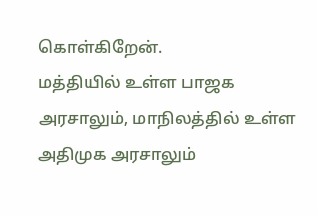கொள்கிறேன்.
மத்தியில் உள்ள பாஜக அரசாலும், மாநிலத்தில் உள்ள அதிமுக அரசாலும்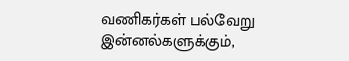வணிகர்கள் பல்வேறு இன்னல்களுக்கும்,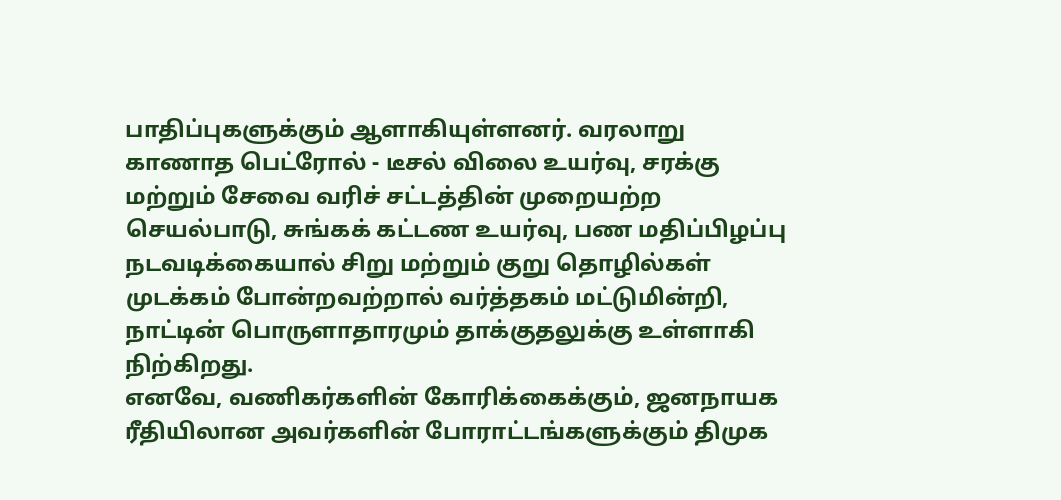பாதிப்புகளுக்கும் ஆளாகியுள்ளனர். வரலாறு காணாத பெட்ரோல் - டீசல் விலை உயர்வு, சரக்கு மற்றும் சேவை வரிச் சட்டத்தின் முறையற்ற செயல்பாடு, சுங்கக் கட்டண உயர்வு, பண மதிப்பிழப்பு நடவடிக்கையால் சிறு மற்றும் குறு தொழில்கள் முடக்கம் போன்றவற்றால் வர்த்தகம் மட்டுமின்றி, நாட்டின் பொருளாதாரமும் தாக்குதலுக்கு உள்ளாகி நிற்கிறது.
எனவே, வணிகர்களின் கோரிக்கைக்கும், ஜனநாயக ரீதியிலான அவர்களின் போராட்டங்களுக்கும் திமுக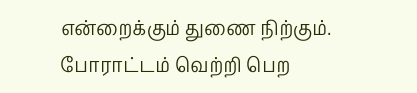என்றைக்கும் துணை நிற்கும். போராட்டம் வெற்றி பெற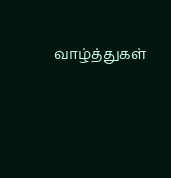வாழ்த்துகள்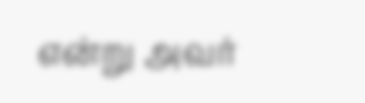என்று அவர்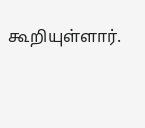கூறியுள்ளார்.